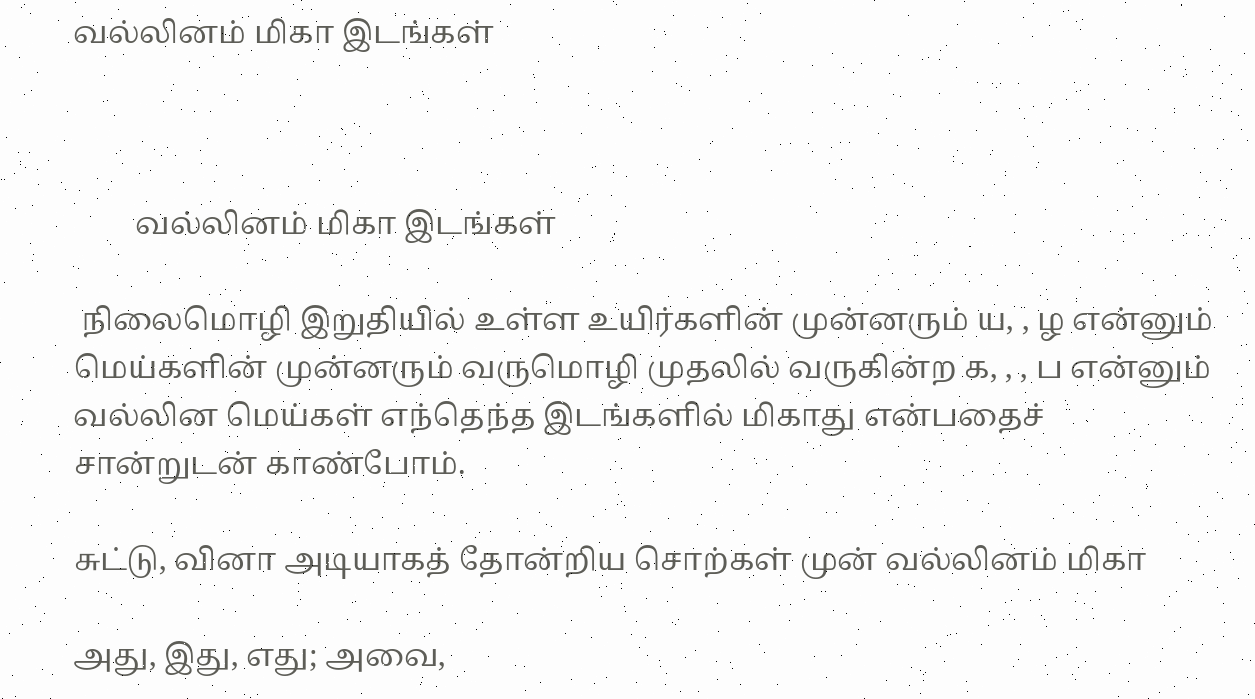வல்லினம் மிகா இடங்கள்



        வல்லினம் மிகா இடங்கள்

 நிலைமொழி இறுதியில் உள்ள உயிர்களின் முன்னரும் ய, , ழ என்னும் மெய்களின் முன்னரும் வருமொழி முதலில் வருகின்ற க, , , ப என்னும் வல்லின மெய்கள் எந்தெந்த இடங்களில் மிகாது என்பதைச் சான்றுடன் காண்போம்.

சுட்டு, வினா அடியாகத் தோன்றிய சொற்கள் முன் வல்லினம் மிகா

அது, இது, எது; அவை,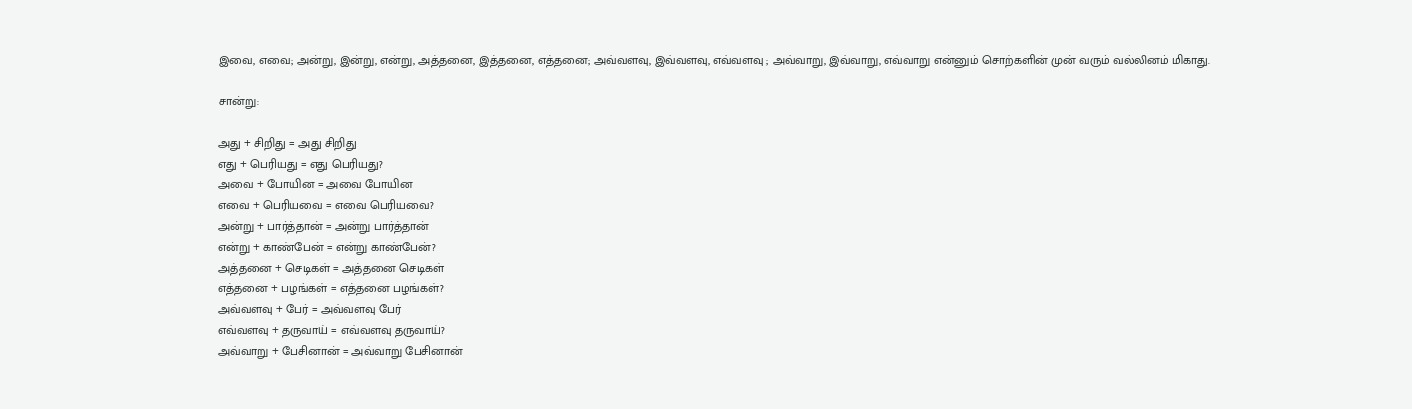இவை, எவை; அன்று, இன்று, என்று, அத்தனை, இத்தனை, எத்தனை; அவ்வளவு, இவ்வளவு, எவ்வளவு ; அவ்வாறு, இவ்வாறு, எவ்வாறு என்னும் சொற்களின் முன் வரும் வல்லினம் மிகாது.

சான்று:

அது + சிறிது = அது சிறிது
எது + பெரியது = எது பெரியது?
அவை + போயின = அவை போயின
எவை + பெரியவை = எவை பெரியவை?
அன்று + பார்த்தான் = அன்று பார்த்தான்
என்று + காண்பேன் = என்று காண்பேன்?
அத்தனை + செடிகள் = அத்தனை செடிகள்
எத்தனை + பழங்கள் = எத்தனை பழங்கள்?
அவ்வளவு + பேர் = அவ்வளவு பேர்
எவ்வளவு + தருவாய் = எவ்வளவு தருவாய்?
அவ்வாறு + பேசினான் = அவ்வாறு பேசினான்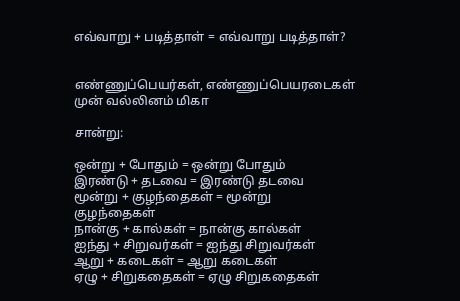எவ்வாறு + படித்தாள் = எவ்வாறு படித்தாள்?


எண்ணுப்பெயர்கள், எண்ணுப்பெயரடைகள் முன் வல்லினம் மிகா

சான்று:

ஒன்று + போதும் = ஒன்று போதும்
இரண்டு + தடவை = இரண்டு தடவை
மூன்று + குழந்தைகள் = மூன்று குழந்தைகள்
நான்கு + கால்கள் = நான்கு கால்கள்
ஐந்து + சிறுவர்கள் = ஐந்து சிறுவர்கள்
ஆறு + கடைகள் = ஆறு கடைகள்
ஏழு + சிறுகதைகள் = ஏழு சிறுகதைகள்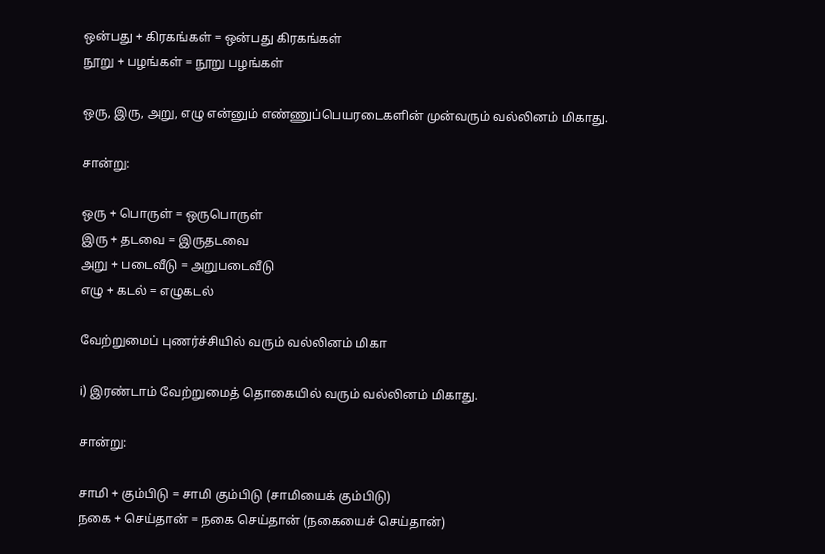ஒன்பது + கிரகங்கள் = ஒன்பது கிரகங்கள்
நூறு + பழங்கள் = நூறு பழங்கள்

ஒரு, இரு, அறு, எழு என்னும் எண்ணுப்பெயரடைகளின் முன்வரும் வல்லினம் மிகாது.

சான்று:

ஒரு + பொருள் = ஒருபொருள்
இரு + தடவை = இருதடவை
அறு + படைவீடு = அறுபடைவீடு
எழு + கடல் = எழுகடல்

வேற்றுமைப் புணர்ச்சியில் வரும் வல்லினம் மிகா

i) இரண்டாம் வேற்றுமைத் தொகையில் வரும் வல்லினம் மிகாது.

சான்று:

சாமி + கும்பிடு = சாமி கும்பிடு (சாமியைக் கும்பிடு)
நகை + செய்தான் = நகை செய்தான் (நகையைச் செய்தான்)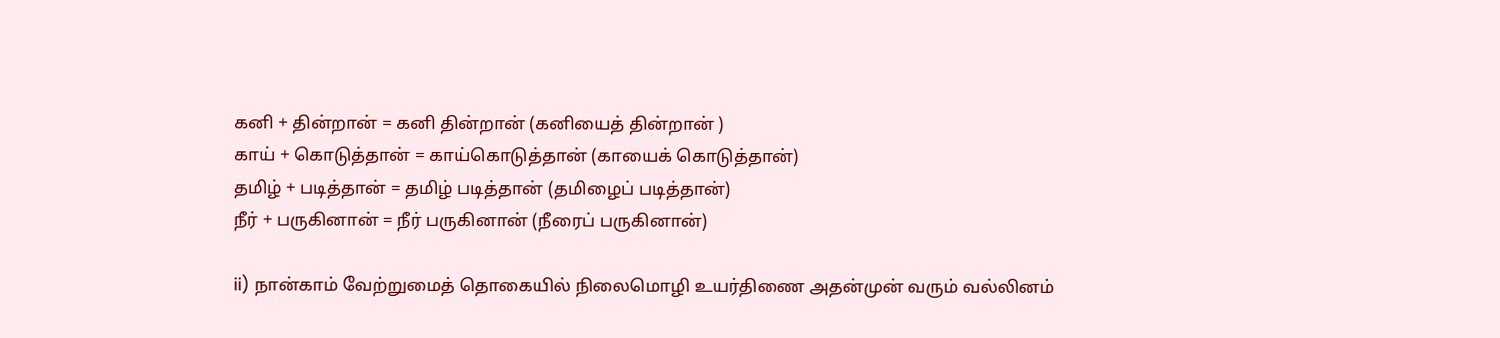கனி + தின்றான் = கனி தின்றான் (கனியைத் தின்றான் )
காய் + கொடுத்தான் = காய்கொடுத்தான் (காயைக் கொடுத்தான்)
தமிழ் + படித்தான் = தமிழ் படித்தான் (தமிழைப் படித்தான்)
நீர் + பருகினான் = நீர் பருகினான் (நீரைப் பருகினான்)

ii) நான்காம் வேற்றுமைத் தொகையில் நிலைமொழி உயர்திணை அதன்முன் வரும் வல்லினம்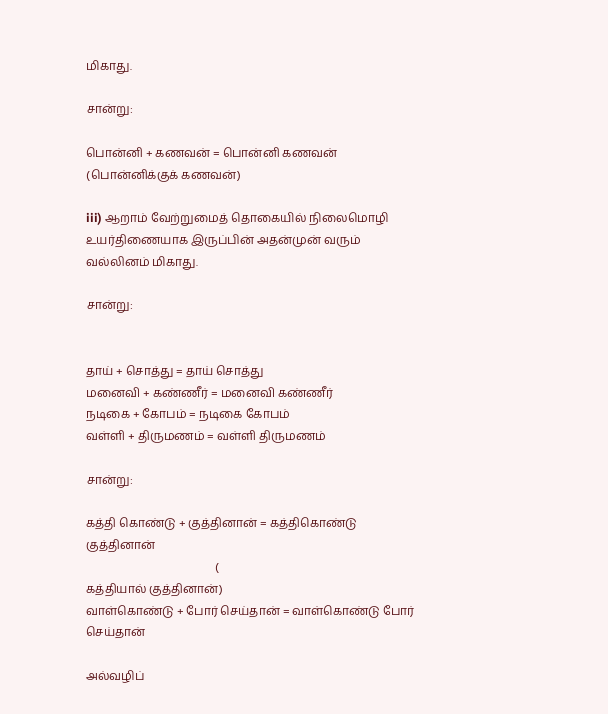மிகாது.

சான்று:

பொன்னி + கணவன் = பொன்னி கணவன் (பொன்னிக்குக் கணவன்)

iii) ஆறாம் வேற்றுமைத் தொகையில் நிலைமொழி உயர்திணையாக இருப்பின் அதன்முன் வரும் வல்லினம் மிகாது.

சான்று:


தாய் + சொத்து = தாய் சொத்து
மனைவி + கண்ணீர் = மனைவி கண்ணீர்
நடிகை + கோபம் = நடிகை கோபம்
வள்ளி + திருமணம் = வள்ளி திருமணம்

சான்று:

கத்தி கொண்டு + குத்தினான் = கத்திகொண்டு குத்தினான்
                                            (
கத்தியால் குத்தினான்)
வாள்கொண்டு + போர் செய்தான் = வாள்கொண்டு போர் செய்தான்

அல்வழிப்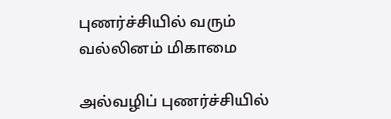புணர்ச்சியில் வரும் வல்லினம் மிகாமை

அல்வழிப் புணர்ச்சியில்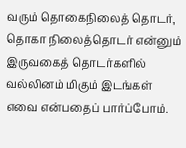வரும் தொகைநிலைத் தொடர், தொகா நிலைத்தொடர் என்னும் இருவகைத் தொடர்களில் வல்லினம் மிகும் இடங்கள் எவை என்பதைப் பார்ப்போம்.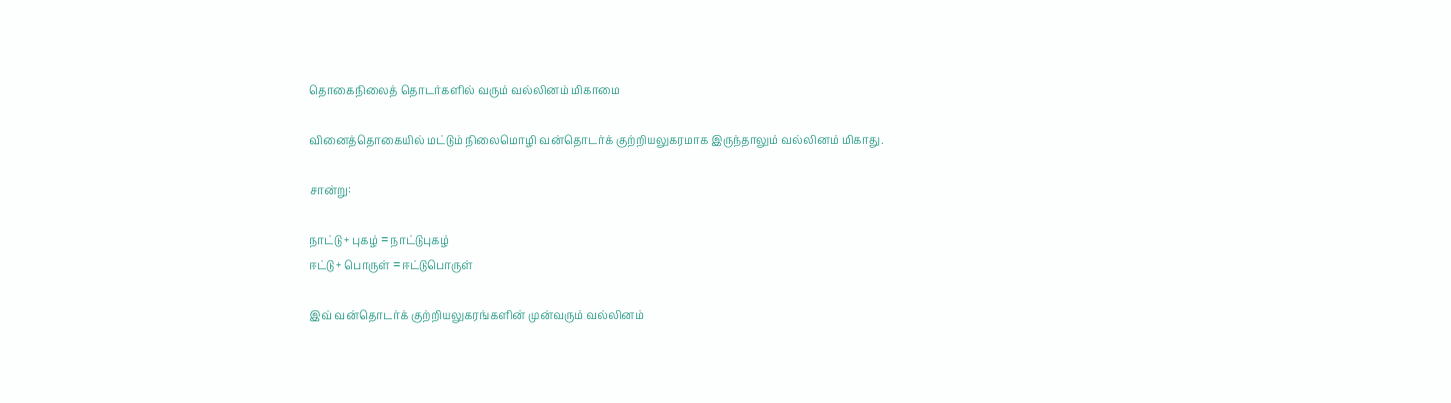தொகைநிலைத் தொடர்களில் வரும் வல்லினம் மிகாமை

வினைத்தொகையில் மட்டும் நிலைமொழி வன்தொடர்க் குற்றியலுகரமாக இருந்தாலும் வல்லினம் மிகாது.

சான்று:

நாட்டு + புகழ் = நாட்டுபுகழ்
ஈட்டு + பொருள் = ஈட்டுபொருள்

இவ் வன்தொடர்க் குற்றியலுகரங்களின் முன்வரும் வல்லினம்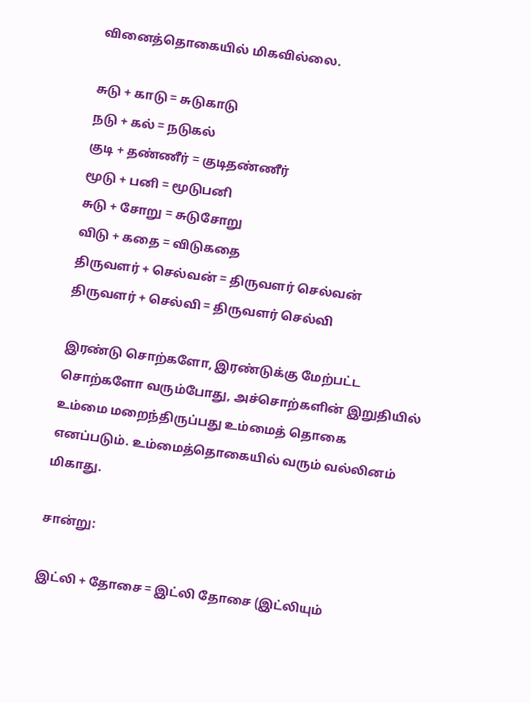வினைத்தொகையில் மிகவில்லை.

சுடு + காடு = சுடுகாடு
நடு + கல் = நடுகல்
குடி + தண்ணீர் = குடிதண்ணீர்
மூடு + பனி = மூடுபனி
சுடு + சோறு = சுடுசோறு
விடு + கதை = விடுகதை
திருவளர் + செல்வன் = திருவளர் செல்வன்
திருவளர் + செல்வி = திருவளர் செல்வி

இரண்டு சொற்களோ, இரண்டுக்கு மேற்பட்ட சொற்களோ வரும்போது, அச்சொற்களின் இறுதியில் உம்மை மறைந்திருப்பது உம்மைத் தொகை எனப்படும். உம்மைத்தொகையில் வரும் வல்லினம் மிகாது.

சான்று:

இட்லி + தோசை = இட்லி தோசை (இட்லியும்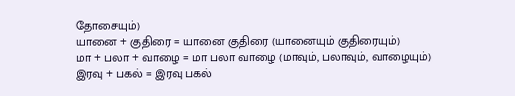தோசையும்)
யானை + குதிரை = யானை குதிரை (யானையும் குதிரையும்)
மா + பலா + வாழை = மா பலா வாழை (மாவும், பலாவும், வாழையும்)
இரவு + பகல் = இரவு பகல்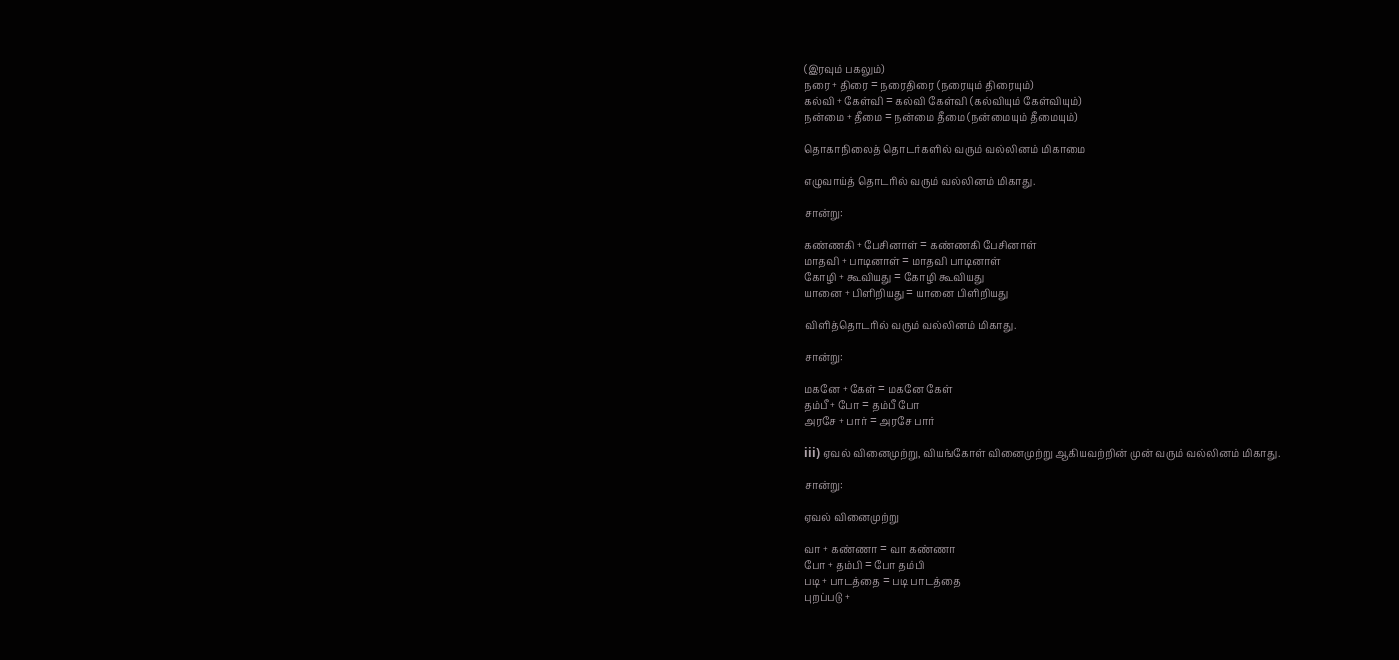(இரவும் பகலும்)
நரை + திரை = நரைதிரை (நரையும் திரையும்)
கல்வி + கேள்வி = கல்வி கேள்வி (கல்வியும் கேள்வியும்)
நன்மை + தீமை = நன்மை தீமை (நன்மையும் தீமையும்)

தொகாநிலைத் தொடர்களில் வரும் வல்லினம் மிகாமை

எழுவாய்த் தொடரில் வரும் வல்லினம் மிகாது.

சான்று:

கண்ணகி + பேசினாள் = கண்ணகி பேசினாள்
மாதவி + பாடினாள் = மாதவி பாடினாள்
கோழி + கூவியது = கோழி கூவியது
யானை + பிளிறியது = யானை பிளிறியது

விளித்தொடரில் வரும் வல்லினம் மிகாது.

சான்று:

மகனே + கேள் = மகனே கேள்
தம்பீ + போ = தம்பீ போ
அரசே + பார் = அரசே பார்

iii) ஏவல் வினைமுற்று, வியங்கோள் வினைமுற்று ஆகியவற்றின் முன் வரும் வல்லினம் மிகாது.

சான்று:

ஏவல் வினைமுற்று

வா + கண்ணா = வா கண்ணா
போ + தம்பி = போ தம்பி
படி + பாடத்தை = படி பாடத்தை
புறப்படு +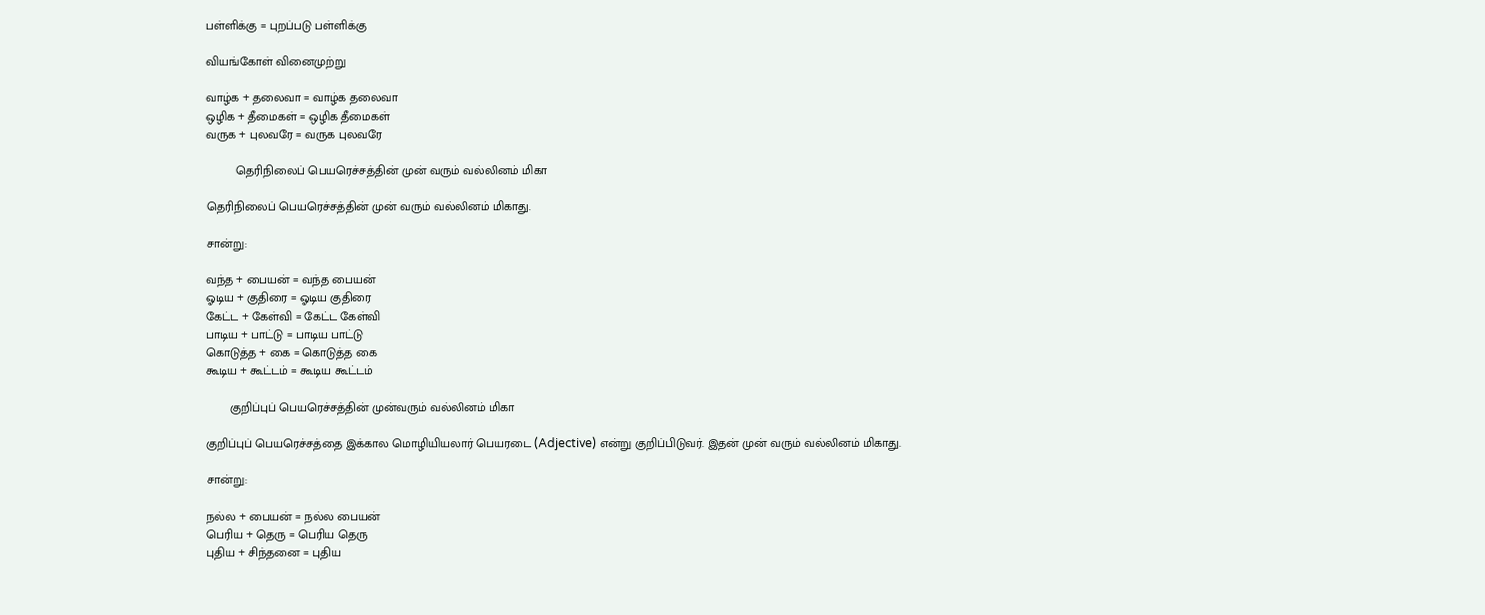பள்ளிக்கு = புறப்படு பள்ளிக்கு

வியங்கோள் வினைமுற்று

வாழ்க + தலைவா = வாழ்க தலைவா
ஒழிக + தீமைகள் = ஒழிக தீமைகள்
வருக + புலவரே = வருக புலவரே

         தெரிநிலைப் பெயரெச்சத்தின் முன் வரும் வல்லினம் மிகா

தெரிநிலைப் பெயரெச்சத்தின் முன் வரும் வல்லினம் மிகாது.

சான்று:

வந்த + பையன் = வந்த பையன்
ஓடிய + குதிரை = ஓடிய குதிரை
கேட்ட + கேள்வி = கேட்ட கேள்வி
பாடிய + பாட்டு = பாடிய பாட்டு
கொடுத்த + கை = கொடுத்த கை
கூடிய + கூட்டம் = கூடிய கூட்டம்

       குறிப்புப் பெயரெச்சத்தின் முன்வரும் வல்லினம் மிகா

குறிப்புப் பெயரெச்சத்தை இக்கால மொழியியலார் பெயரடை (Adjective) என்று குறிப்பிடுவர். இதன் முன் வரும் வல்லினம் மிகாது.

சான்று:

நல்ல + பையன் = நல்ல பையன்
பெரிய + தெரு = பெரிய தெரு
புதிய + சிந்தனை = புதிய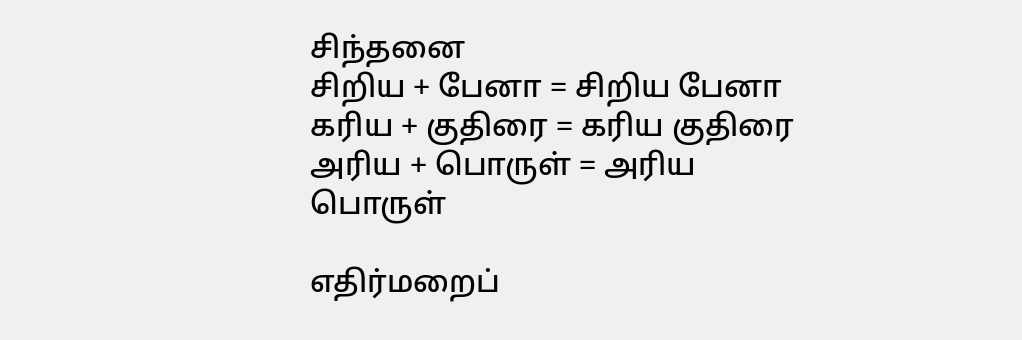சிந்தனை
சிறிய + பேனா = சிறிய பேனா
கரிய + குதிரை = கரிய குதிரை
அரிய + பொருள் = அரிய பொருள்

எதிர்மறைப்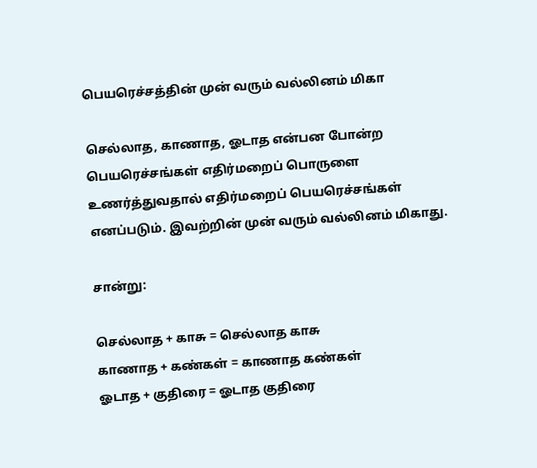பெயரெச்சத்தின் முன் வரும் வல்லினம் மிகா

செல்லாத, காணாத, ஓடாத என்பன போன்ற பெயரெச்சங்கள் எதிர்மறைப் பொருளை உணர்த்துவதால் எதிர்மறைப் பெயரெச்சங்கள் எனப்படும். இவற்றின் முன் வரும் வல்லினம் மிகாது.

சான்று:

செல்லாத + காசு = செல்லாத காசு
காணாத + கண்கள் = காணாத கண்கள்
ஓடாத + குதிரை = ஓடாத குதிரை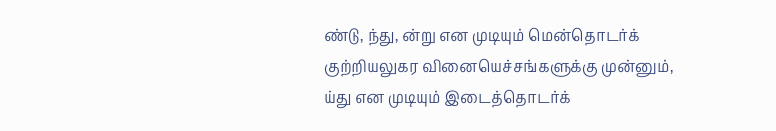ண்டு, ந்து, ன்று என முடியும் மென்தொடர்க் குற்றியலுகர வினையெச்சங்களுக்கு முன்னும், ய்து என முடியும் இடைத்தொடர்க்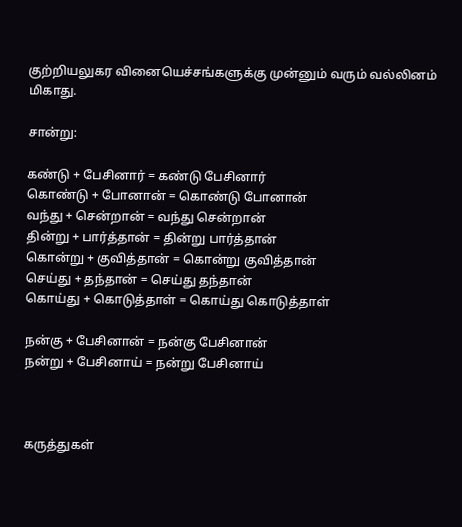குற்றியலுகர வினையெச்சங்களுக்கு முன்னும் வரும் வல்லினம் மிகாது.

சான்று:

கண்டு + பேசினார் = கண்டு பேசினார்
கொண்டு + போனான் = கொண்டு போனான்
வந்து + சென்றான் = வந்து சென்றான்
தின்று + பார்த்தான் = தின்று பார்த்தான்
கொன்று + குவித்தான் = கொன்று குவித்தான்
செய்து + தந்தான் = செய்து தந்தான்
கொய்து + கொடுத்தாள் = கொய்து கொடுத்தாள்

நன்கு + பேசினான் = நன்கு பேசினான்
நன்று + பேசினாய் = நன்று பேசினாய்



கருத்துகள்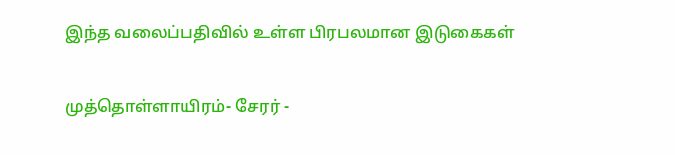இந்த வலைப்பதிவில் உள்ள பிரபலமான இடுகைகள்

முத்தொள்ளாயிரம்- சேரர் -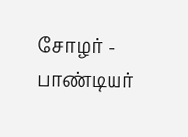சோழர் - பாண்டியர்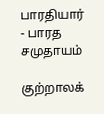பாரதியார் - பாரத சமுதாயம்

குற்றாலக்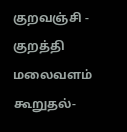குறவஞ்சி - குறத்தி மலைவளம் கூறுதல்-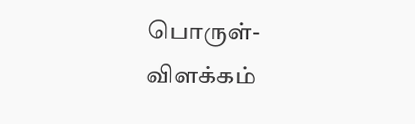பொருள்- விளக்கம்